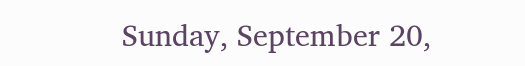Sunday, September 20,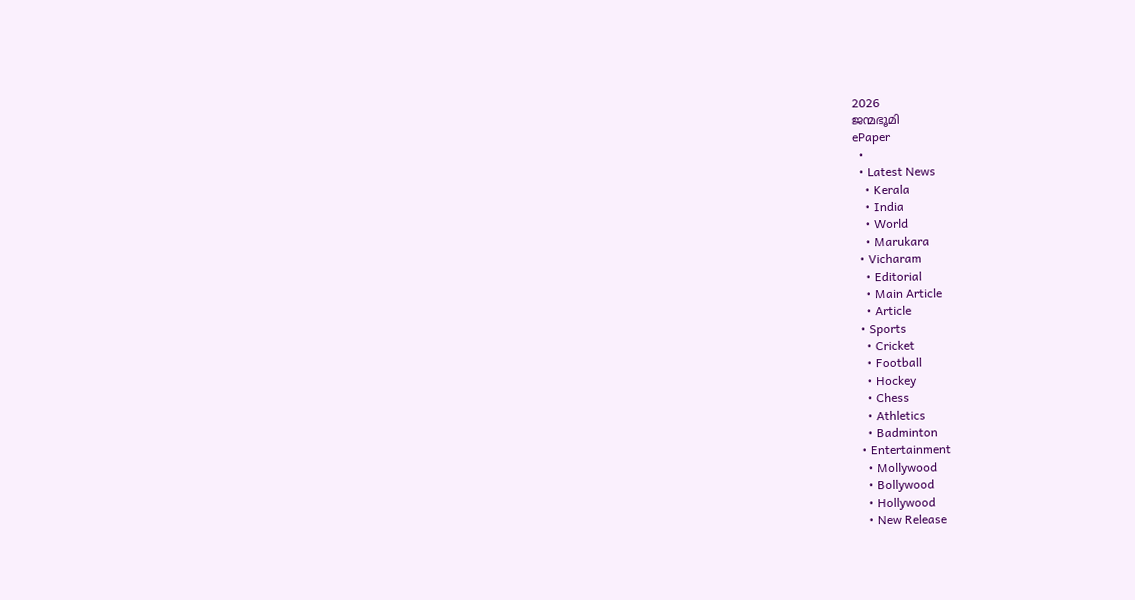2026
ജന്മഭൂമി
ePaper
  •
  • Latest News
    • Kerala
    • India
    • World
    • Marukara
  • Vicharam
    • Editorial
    • Main Article
    • Article
  • Sports
    • Cricket
    • Football
    • Hockey
    • Chess
    • Athletics
    • Badminton
  • Entertainment
    • Mollywood
    • Bollywood
    • Hollywood
    • New Release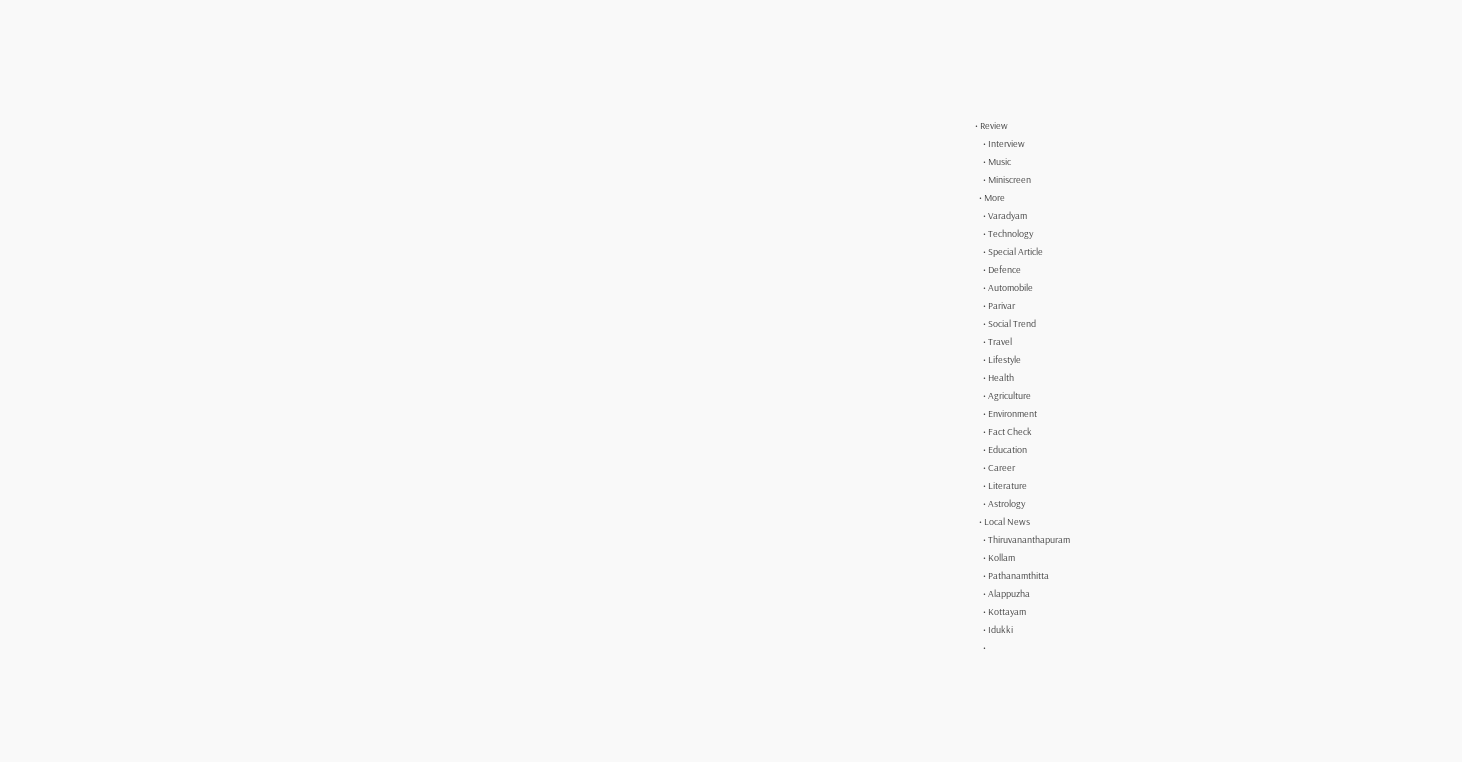• Review
    • Interview
    • Music
    • Miniscreen
  • More
    • Varadyam
    • Technology
    • Special Article
    • Defence
    • Automobile
    • Parivar
    • Social Trend
    • Travel
    • Lifestyle
    • Health
    • Agriculture
    • Environment
    • Fact Check
    • Education
    • Career
    • Literature
    • Astrology
  • Local News
    • Thiruvananthapuram
    • Kollam
    • Pathanamthitta
    • Alappuzha
    • Kottayam
    • Idukki
    •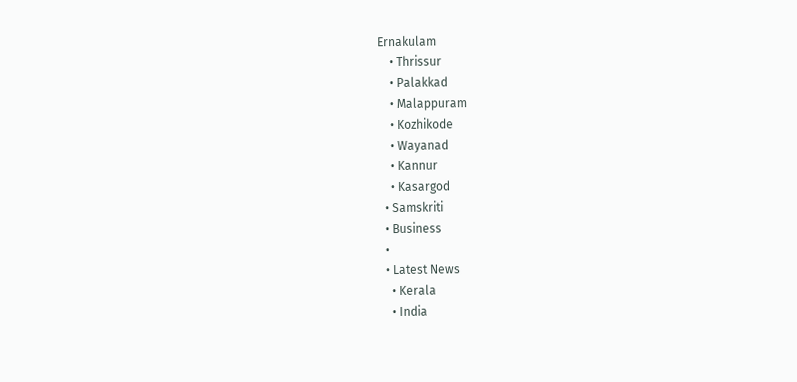Ernakulam
    • Thrissur
    • Palakkad
    • Malappuram
    • Kozhikode
    • Wayanad
    • Kannur
    • Kasargod
  • Samskriti
  • Business
  •
  • Latest News
    • Kerala
    • India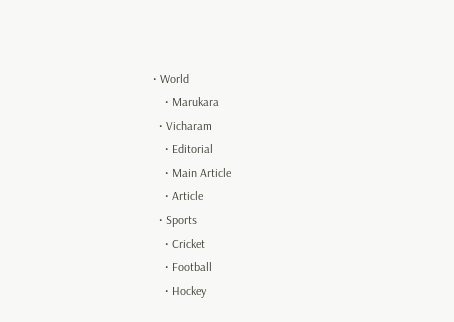• World
    • Marukara
  • Vicharam
    • Editorial
    • Main Article
    • Article
  • Sports
    • Cricket
    • Football
    • Hockey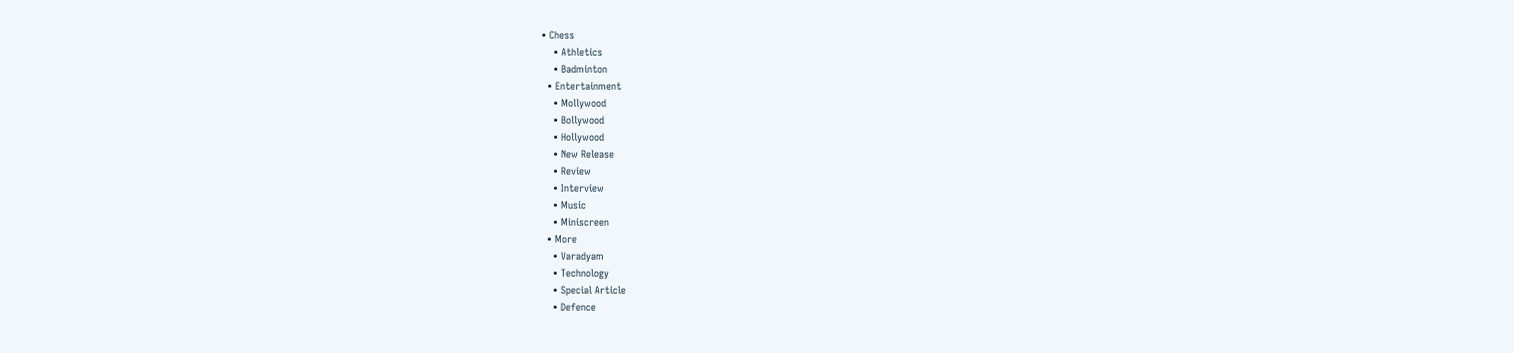• Chess
    • Athletics
    • Badminton
  • Entertainment
    • Mollywood
    • Bollywood
    • Hollywood
    • New Release
    • Review
    • Interview
    • Music
    • Miniscreen
  • More
    • Varadyam
    • Technology
    • Special Article
    • Defence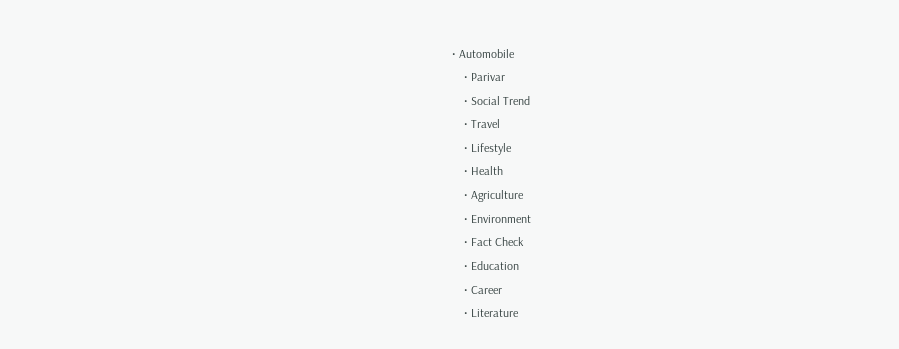• Automobile
    • Parivar
    • Social Trend
    • Travel
    • Lifestyle
    • Health
    • Agriculture
    • Environment
    • Fact Check
    • Education
    • Career
    • Literature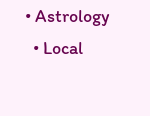• Astrology
  • Local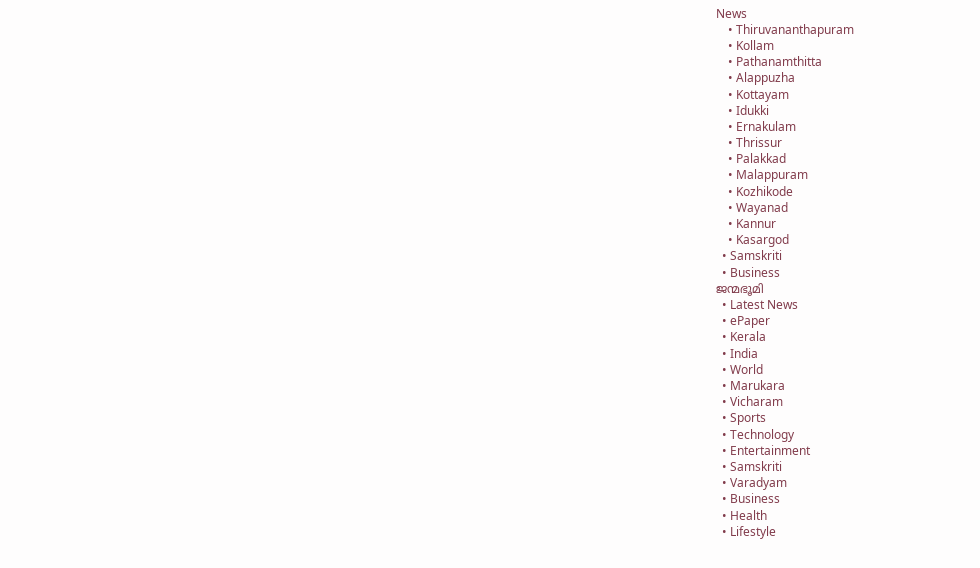News
    • Thiruvananthapuram
    • Kollam
    • Pathanamthitta
    • Alappuzha
    • Kottayam
    • Idukki
    • Ernakulam
    • Thrissur
    • Palakkad
    • Malappuram
    • Kozhikode
    • Wayanad
    • Kannur
    • Kasargod
  • Samskriti
  • Business
ജന്മഭൂമി
  • Latest News
  • ePaper
  • Kerala
  • India
  • World
  • Marukara
  • Vicharam
  • Sports
  • Technology
  • Entertainment
  • Samskriti
  • Varadyam
  • Business
  • Health
  • Lifestyle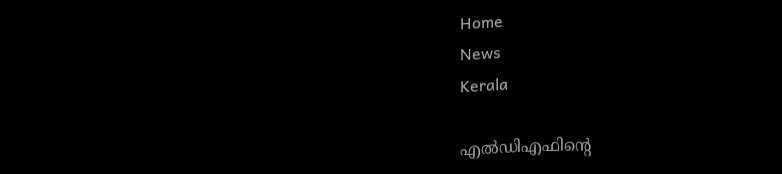Home
News
Kerala

എല്‍ഡിഎഫിന്റെ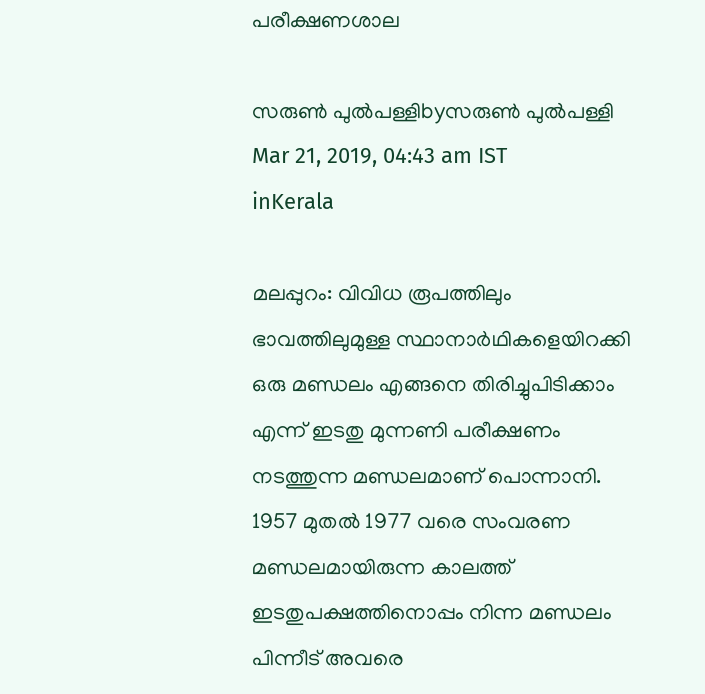പരീക്ഷണശാല

സരുണ്‍ പുല്‍പള്ളിbyസരുണ്‍ പുല്‍പള്ളി
Mar 21, 2019, 04:43 am IST
inKerala

മലപ്പുറം: വിവിധ രൂപത്തിലും ഭാവത്തിലുമുള്ള സ്ഥാനാര്‍ഥികളെയിറക്കി ഒരു മണ്ഡലം എങ്ങനെ തിരിച്ചുപിടിക്കാം എന്ന് ഇടതു മുന്നണി പരീക്ഷണം നടത്തുന്ന മണ്ഡലമാണ് പൊന്നാനി. 1957 മുതല്‍ 1977 വരെ സംവരണ മണ്ഡലമായിരുന്ന കാലത്ത് ഇടതുപക്ഷത്തിനൊപ്പം നിന്ന മണ്ഡലം പിന്നീട് അവരെ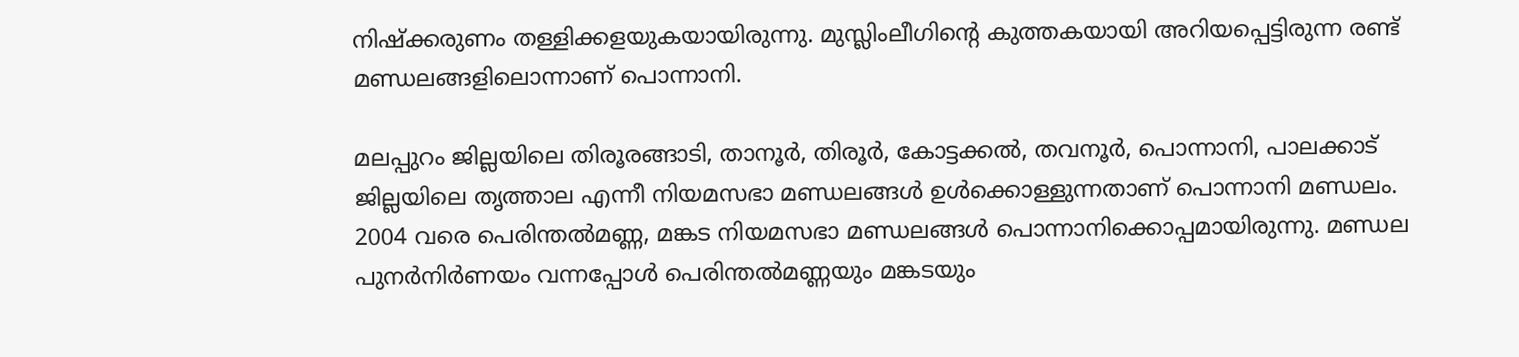നിഷ്‌ക്കരുണം തള്ളിക്കളയുകയായിരുന്നു. മുസ്ലിംലീഗിന്റെ കുത്തകയായി അറിയപ്പെട്ടിരുന്ന രണ്ട് മണ്ഡലങ്ങളിലൊന്നാണ് പൊന്നാനി.

മലപ്പുറം ജില്ലയിലെ തിരൂരങ്ങാടി, താനൂര്‍, തിരൂര്‍, കോട്ടക്കല്‍, തവനൂര്‍, പൊന്നാനി, പാലക്കാട് ജില്ലയിലെ തൃത്താല എന്നീ നിയമസഭാ മണ്ഡലങ്ങള്‍ ഉള്‍ക്കൊള്ളുന്നതാണ് പൊന്നാനി മണ്ഡലം. 2004 വരെ പെരിന്തല്‍മണ്ണ, മങ്കട നിയമസഭാ മണ്ഡലങ്ങള്‍ പൊന്നാനിക്കൊപ്പമായിരുന്നു. മണ്ഡല പുനര്‍നിര്‍ണയം വന്നപ്പോള്‍ പെരിന്തല്‍മണ്ണയും മങ്കടയും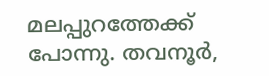മലപ്പുറത്തേക്ക് പോന്നു. തവനൂര്‍,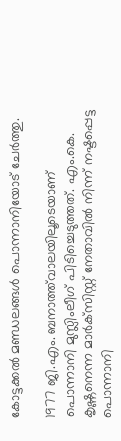കോട്ടക്കല്‍ മണ്ഡലങ്ങള്‍ പൊന്നാനിയോട് ചേര്‍ത്തു.

1977 ജി.എം. ബനാത്ത്‌വാലയിലൂടെയാണ് പൊന്നാനി മുസ്ലിംലീഗ് പിടിച്ചെടുത്തത്. എം.കെ. കൃഷ്ണനെന്ന മാര്‍ക്‌സിസ്റ്റ് നേതാവില്‍ നിന്ന് നഷ്ടപ്പെട്ട പൊന്നാനി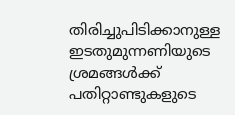തിരിച്ചുപിടിക്കാനുള്ള ഇടതുമുന്നണിയുടെ ശ്രമങ്ങള്‍ക്ക് പതിറ്റാണ്ടുകളുടെ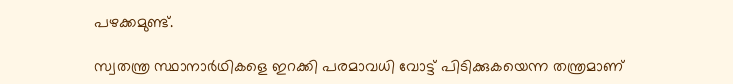പഴക്കമുണ്ട്.

സ്വതന്ത്ര സ്ഥാനാര്‍ഥികളെ ഇറക്കി പരമാവധി വോട്ട് പിടിക്കുകയെന്ന തന്ത്രമാണ്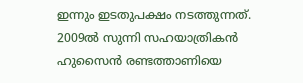ഇന്നും ഇടതുപക്ഷം നടത്തുന്നത്. 2009ല്‍ സുന്നി സഹയാത്രികന്‍ ഹുസൈന്‍ രണ്ടത്താണിയെ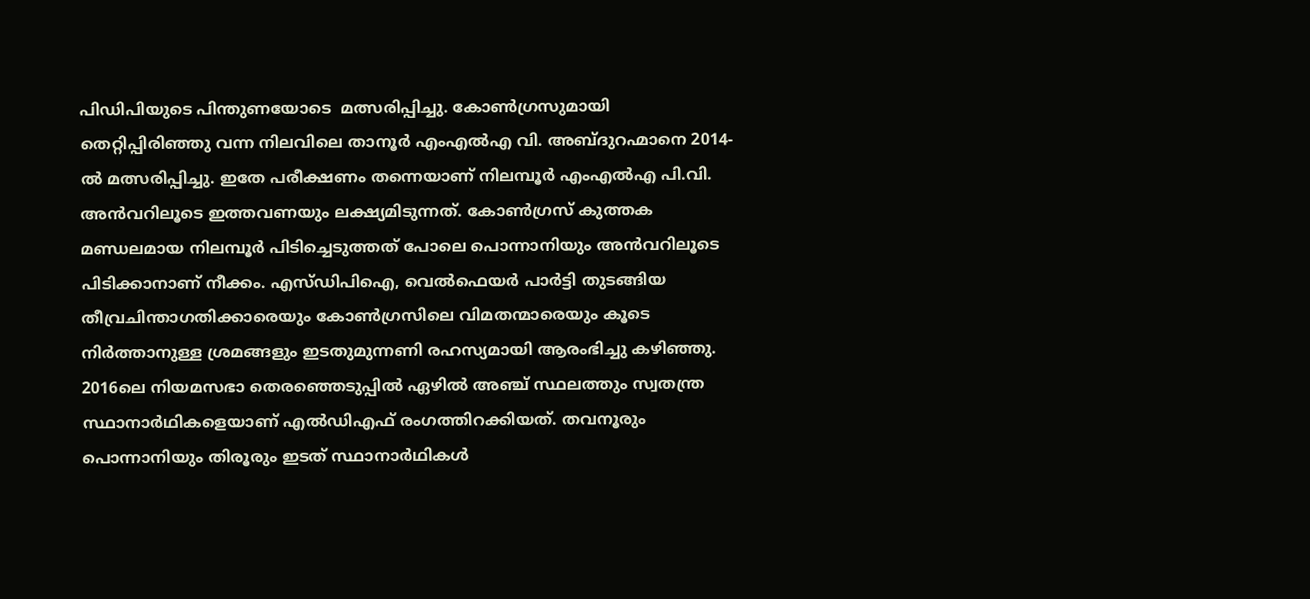പിഡിപിയുടെ പിന്തുണയോടെ  മത്സരിപ്പിച്ചു. കോണ്‍ഗ്രസുമായി തെറ്റിപ്പിരിഞ്ഞു വന്ന നിലവിലെ താനൂര്‍ എംഎല്‍എ വി. അബ്ദുറഹ്മാനെ 2014-ല്‍ മത്സരിപ്പിച്ചു. ഇതേ പരീക്ഷണം തന്നെയാണ് നിലമ്പൂര്‍ എംഎല്‍എ പി.വി. അന്‍വറിലൂടെ ഇത്തവണയും ലക്ഷ്യമിടുന്നത്. കോണ്‍ഗ്രസ് കുത്തക മണ്ഡലമായ നിലമ്പൂര്‍ പിടിച്ചെടുത്തത് പോലെ പൊന്നാനിയും അന്‍വറിലൂടെ പിടിക്കാനാണ് നീക്കം. എസ്ഡിപിഐ, വെല്‍ഫെയര്‍ പാര്‍ട്ടി തുടങ്ങിയ തീവ്രചിന്താഗതിക്കാരെയും കോണ്‍ഗ്രസിലെ വിമതന്മാരെയും കൂടെ നിര്‍ത്താനുള്ള ശ്രമങ്ങളും ഇടതുമുന്നണി രഹസ്യമായി ആരംഭിച്ചു കഴിഞ്ഞു. 2016ലെ നിയമസഭാ തെരഞ്ഞെടുപ്പില്‍ ഏഴില്‍ അഞ്ച് സ്ഥലത്തും സ്വതന്ത്ര സ്ഥാനാര്‍ഥികളെയാണ് എല്‍ഡിഎഫ് രംഗത്തിറക്കിയത്. തവനൂരും പൊന്നാനിയും തിരൂരും ഇടത് സ്ഥാനാര്‍ഥികള്‍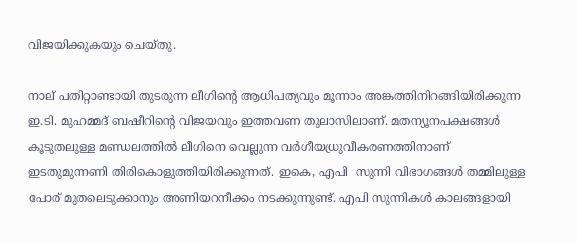വിജയിക്കുകയും ചെയ്തു.

നാല് പതിറ്റാണ്ടായി തുടരുന്ന ലീഗിന്റെ ആധിപത്യവും മൂന്നാം അങ്കത്തിനിറങ്ങിയിരിക്കുന്ന ഇ.ടി. മുഹമ്മദ് ബഷീറിന്റെ വിജയവും ഇത്തവണ തുലാസിലാണ്. മതന്യൂനപക്ഷങ്ങള്‍ കൂടുതലുള്ള മണ്ഡലത്തില്‍ ലീഗിനെ വെല്ലുന്ന വര്‍ഗീയധ്രുവീകരണത്തിനാണ് ഇടതുമുന്നണി തിരികൊളുത്തിയിരിക്കുന്നത്. ഇകെ, എപി  സുന്നി വിഭാഗങ്ങള്‍ തമ്മിലുള്ള പോര് മുതലെടുക്കാനും അണിയറനീക്കം നടക്കുന്നുണ്ട്. എപി സുന്നികള്‍ കാലങ്ങളായി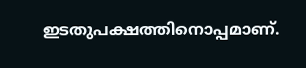ഇടതുപക്ഷത്തിനൊപ്പമാണ്.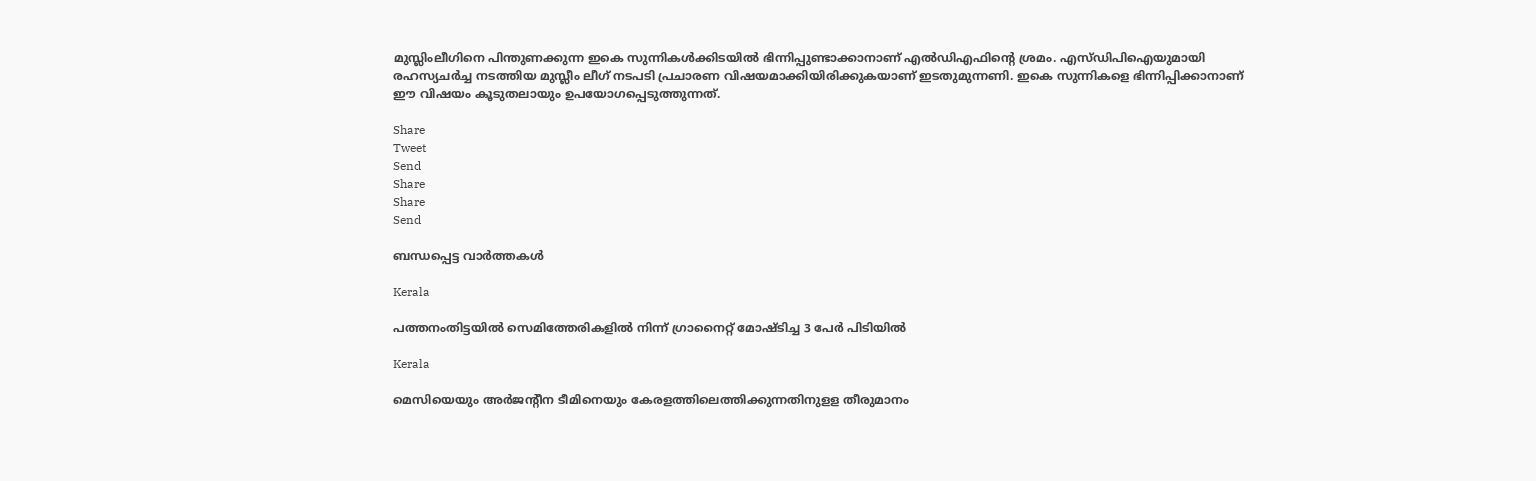മുസ്ലിംലീഗിനെ പിന്തുണക്കുന്ന ഇകെ സുന്നികള്‍ക്കിടയില്‍ ഭിന്നിപ്പുണ്ടാക്കാനാണ് എല്‍ഡിഎഫിന്റെ ശ്രമം. എസ്ഡിപിഐയുമായി രഹസ്യചര്‍ച്ച നടത്തിയ മുസ്ലീം ലീഗ് നടപടി പ്രചാരണ വിഷയമാക്കിയിരിക്കുകയാണ് ഇടതുമുന്നണി. ഇകെ സുന്നികളെ ഭിന്നിപ്പിക്കാനാണ് ഈ വിഷയം കൂടുതലായും ഉപയോഗപ്പെടുത്തുന്നത്.

Share
Tweet
Send
Share
Share
Send

ബന്ധപ്പെട്ട വാര്‍ത്തകള്‍

Kerala

പത്തനംതിട്ടയില്‍ സെമിത്തേരികളില്‍ നിന്ന് ഗ്രാനൈറ്റ് മോഷ്ടിച്ച 3 പേര്‍ പിടിയില്‍

Kerala

മെസിയെയും അര്‍ജന്റീന ടീമിനെയും കേരളത്തിലെത്തിക്കുന്നതിനുളള തീരുമാനം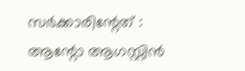സര്‍ക്കാരിന്റേത് : ആന്റോ ആഗസ്റ്റിന്‍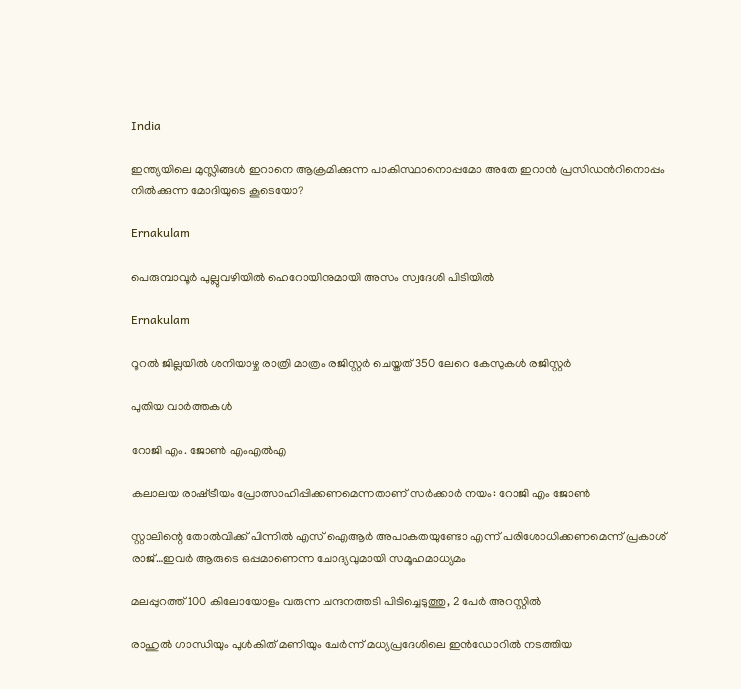India

ഇന്ത്യയിലെ മുസ്ലിങ്ങള്‍ ഇറാനെ ആക്രമിക്കുന്ന പാകിസ്ഥാനൊപ്പമോ അതേ ഇറാന്‍ പ്രസിഡന്‍റിനൊപ്പം നില്‍ക്കുന്ന മോദിയുടെ കൂടെയോ?

Ernakulam

പെരുമ്പാവൂർ പുല്ലുവഴിയിൽ ഹെറോയിനുമായി അസം സ്വദേശി പിടിയിൽ

Ernakulam

റൂറൽ ജില്ലയിൽ ശനിയാഴ്ച രാത്രി മാത്രം രജിസ്റ്റർ ചെയ്തത് 350 ലേറെ കേസുകൾ രജിസ്റ്റർ

പുതിയ വാര്‍ത്തകള്‍

റോജി എം. ജോണ്‍ എംഎല്‍എ

കലാലയ രാഷ്‌ട്രീയം പ്രോത്സാഹിപ്പിക്കണമെന്നതാണ് സര്‍ക്കാര്‍ നയം: റോജി എം ജോണ്‍

സ്റ്റാലിന്റെ തോല്‍വിക്ക് പിന്നില്‍ എസ് ഐആര്‍ അപാകതയുണ്ടോ എന്ന് പരിശോധിക്കണമെന്ന് പ്രകാശ് രാജ്…ഇവര്‍ ആരുടെ ഒപ്പമാണെന്ന ചോദ്യവുമായി സമൂഹമാധ്യമം

മലപ്പുറത്ത് 100 കിലോയോളം വരുന്ന ചന്ദനത്തടി പിടിച്ചെടുത്തു, 2 പേര്‍ അറസ്റ്റില്‍

രാഹുല്‍ ഗാന്ധിയും പുള്‍കിത് മണിയും ചേര്‍ന്ന് മധ്യപ്രദേശിലെ ഇന്‍ഡോറില്‍ നടത്തിയ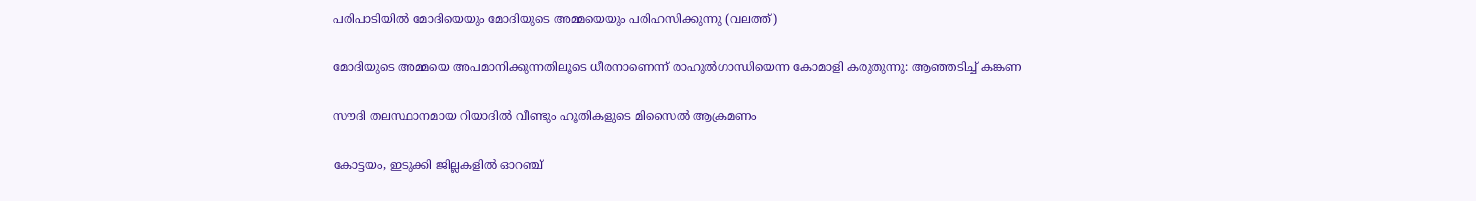പരിപാടിയില്‍ മോദിയെയും മോദിയുടെ അമ്മയെയും പരിഹസിക്കുന്നു (വലത്ത്)

മോദിയുടെ അമ്മയെ അപമാനിക്കുന്നതിലൂടെ ധീരനാണെന്ന് രാഹുല്‍ഗാന്ധിയെന്ന കോമാളി കരുതുന്നു: ആഞ്ഞടിച്ച് കങ്കണ

സൗദി തലസ്ഥാനമായ റിയാദില്‍ വീണ്ടും ഹൂതികളുടെ മിസൈല്‍ ആക്രമണം

കോട്ടയം, ഇടുക്കി ജില്ലകളില്‍ ഓറഞ്ച്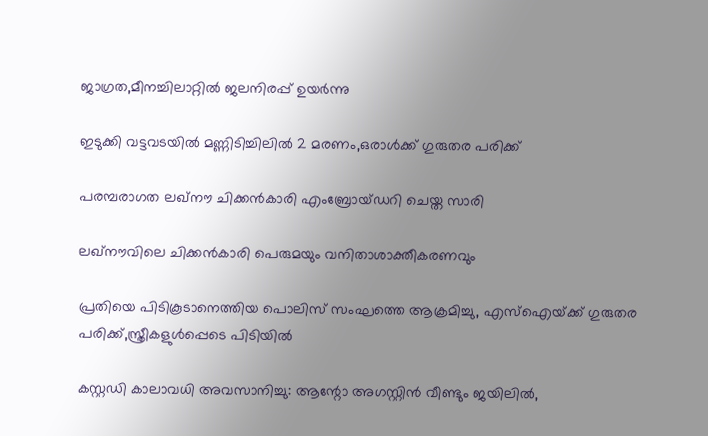ജാഗ്രത,മീനച്ചിലാറ്റില്‍ ജലനിരപ്പ് ഉയര്‍ന്നു

ഇടുക്കി വട്ടവടയില്‍ മണ്ണിടിച്ചിലില്‍ 2 മരണം,ഒരാള്‍ക്ക് ഗുരുതര പരിക്ക്

പരമ്പരാഗത ലഖ്‌നൗ ചിക്കന്‍കാരി എംബ്രോയ്ഡറി ചെയ്ത സാരി

ലഖ്‌നൗവിലെ ചിക്കന്‍കാരി പെരുമയും വനിതാശാക്തീകരണവും

പ്രതിയെ പിടികൂടാനെത്തിയ പൊലിസ് സംഘത്തെ ആക്രമിച്ചു, എസ്‌ഐയ്‌ക്ക് ഗുരുതര പരിക്ക്,സ്ത്രീകളുള്‍പ്പെടെ പിടിയില്‍

കസ്റ്റഡി കാലാവധി അവസാനിച്ചു: ആന്റോ അഗസ്റ്റിന്‍ വീണ്ടും ജയിലില്‍,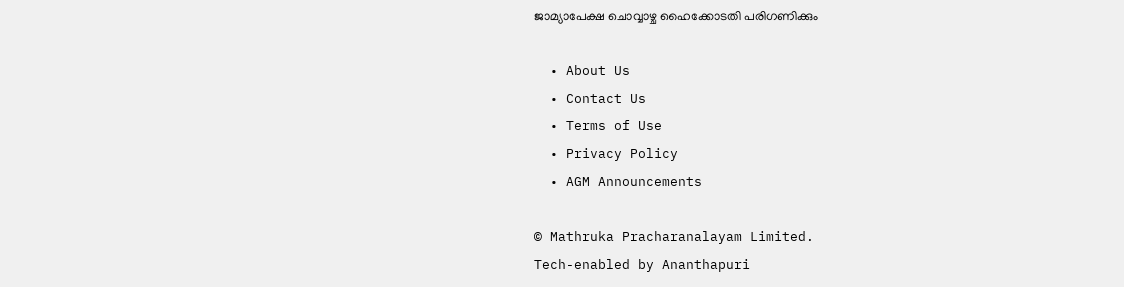ജാമ്യാപേക്ഷ ചൊവ്വാഴ്ച ഹൈക്കോടതി പരിഗണിക്കും

  • About Us
  • Contact Us
  • Terms of Use
  • Privacy Policy
  • AGM Announcements

© Mathruka Pracharanalayam Limited.
Tech-enabled by Ananthapuri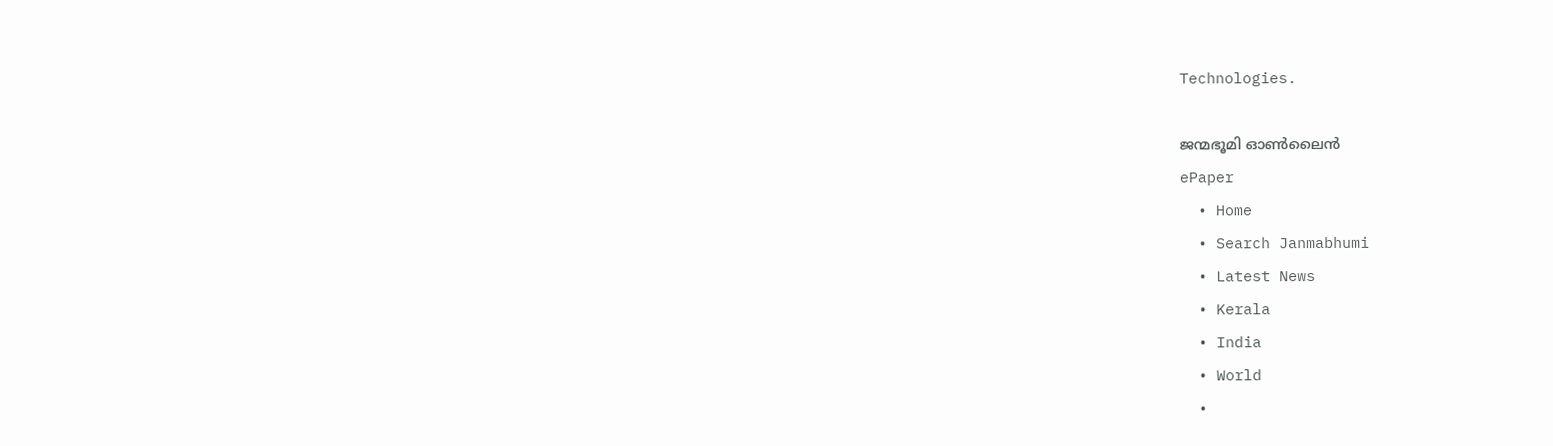Technologies.

ജന്മഭൂമി ഓണ്‍ലൈന്‍
ePaper
  • Home
  • Search Janmabhumi
  • Latest News
  • Kerala
  • India
  • World
  •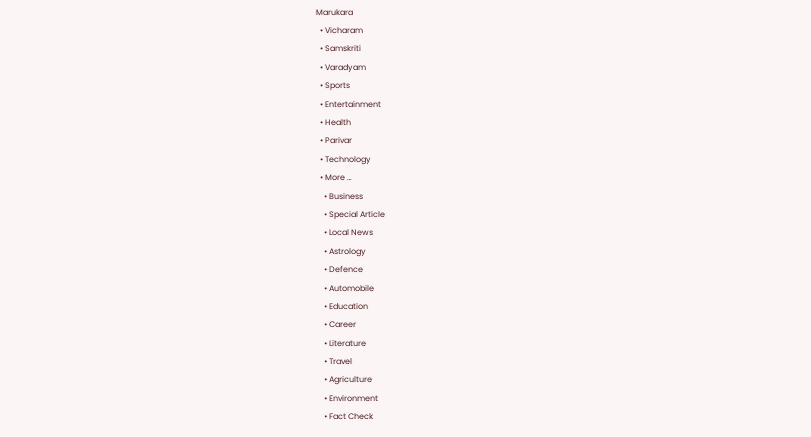Marukara
  • Vicharam
  • Samskriti
  • Varadyam
  • Sports
  • Entertainment
  • Health
  • Parivar
  • Technology
  • More …
    • Business
    • Special Article
    • Local News
    • Astrology
    • Defence
    • Automobile
    • Education
    • Career
    • Literature
    • Travel
    • Agriculture
    • Environment
    • Fact Check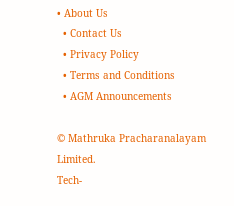• About Us
  • Contact Us
  • Privacy Policy
  • Terms and Conditions
  • AGM Announcements

© Mathruka Pracharanalayam Limited.
Tech-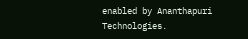enabled by Ananthapuri Technologies.